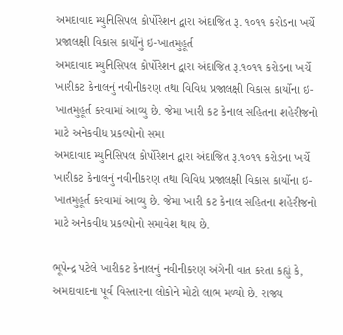અમદાવાદ મ્યુનિસિપલ કોર્પોરેશન દ્વારા અંદાજિત રૂ. ૧૦૧૧ કરોડના ખર્ચે પ્રજાલક્ષી વિકાસ કાર્યોનું ઇ-ખાતમુહૂર્ત
અમદાવાદ મ્યુનિસિપલ કોર્પોરેશન દ્વારા અંદાજિત રૂ.૧૦૧૧ કરોડના ખર્ચે ખારીકટ કેનાલનું નવીનીકરણ તથા વિવિધ પ્રજાલક્ષી વિકાસ કાર્યોના ઇ-ખાતમુહૂર્ત કરવામાં આવ્યુ છે. જેમા ખારી કટ કેનાલ સહિતના શહેરીજનો માટે અનેકવીધ પ્રકલ્પોનો સમા
અમદાવાદ મ્યુનિસિપલ કોર્પોરેશન દ્વારા અંદાજિત રૂ.૧૦૧૧ કરોડના ખર્ચે ખારીકટ કેનાલનું નવીનીકરણ તથા વિવિધ પ્રજાલક્ષી વિકાસ કાર્યોના ઇ-ખાતમુહૂર્ત કરવામાં આવ્યુ છે. જેમા ખારી કટ કેનાલ સહિતના શહેરીજનો માટે અનેકવીધ પ્રકલ્પોનો સમાવેશ થાય છે.

ભૂપેન્દ્ર પટેલે ખારીકટ કેનાલનું નવીનીકરણ અંગેની વાત કરતા કહ્યું કે, અમદાવાદના પૂર્વ વિસ્તારના લોકોને મોટો લાભ મળ્યો છે. રાજ્ય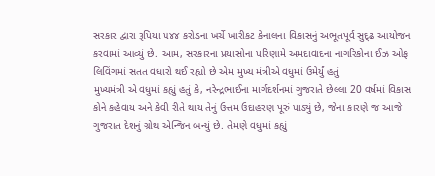સરકાર દ્વારા રૂપિયા ૫૪૪ કરોડના ખર્ચે ખારીકટ કેનાલના વિકાસનું અભૂતપૂર્વ સુદ્ઢ આયોજન કરવામાં આવ્યું છે. આમ, સરકારના પ્રયાસોના પરિણામે અમદાવાદના નાગરિકોના ઈઝ ઓફ લિવિંગમાં સતત વધારો થઈ રહ્યો છે એમ મુખ્ય મંત્રીએ વધુમાં ઉમેર્યું હતું
મુખ્યમંત્રી એ વધુમાં કહ્યું હતું કે, નરેન્દ્રભાઈના માર્ગદર્શનમાં ગુજરાતે છેલ્લા 20 વર્ષમાં વિકાસ કોને કહેવાય અને કેવી રીતે થાય તેનું ઉત્તમ ઉદાહરણ પૂરું પાડ્યું છે, જેના કારણે જ આજે ગુજરાત દેશનું ગ્રોથ એન્જિન બન્યું છે. તેમણે વધુમાં કહ્યું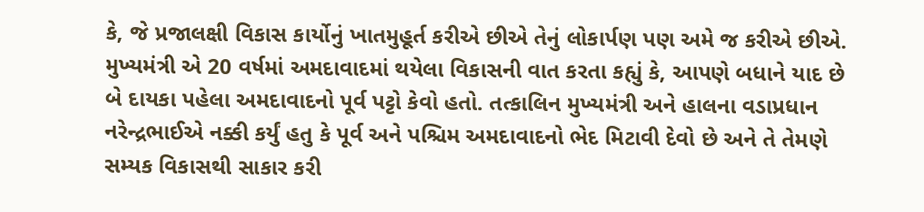કે, જે પ્રજાલક્ષી વિકાસ કાર્યોનું ખાતમુહૂર્ત કરીએ છીએ તેનું લોકાર્પણ પણ અમે જ કરીએ છીએ.
મુખ્યમંત્રી એ 20 વર્ષમાં અમદાવાદમાં થયેલા વિકાસની વાત કરતા કહ્યું કે, આપણે બધાને યાદ છે બે દાયકા પહેલા અમદાવાદનો પૂર્વ પટ્ટો કેવો હતો. તત્કાલિન મુખ્યમંત્રી અને હાલના વડાપ્રધાન નરેન્દ્રભાઈએ નક્કી કર્યું હતુ કે પૂર્વ અને પશ્ચિમ અમદાવાદનો ભેદ મિટાવી દેવો છે અને તે તેમણે સમ્યક વિકાસથી સાકાર કરી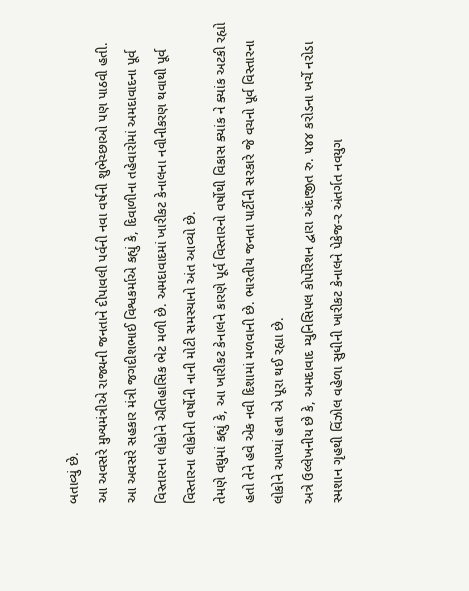બતાવ્યું છે.
આ અવસરે મુખ્યમંત્રીએ રાજ્યની જનતાને દીપાવલી પર્વની નવા વર્ષની શુભેચ્છાઓ પણ પાઠવી હતી.
આ અવસરે સહકાર મંત્રી જગદીશભાઈ વિશ્વકર્માએ કહ્યું કે, દિવાળીના તહેવારોમાં અમદાવાદના પૂર્વ વિસ્તારના લોકોને ઐતિહાસિક ભેટ મળી છે. અમદાવાદમાં ખારીકટ કેનાલના નવીનીકરણ થવાથી પૂર્વ વિસ્તારના લોકોની વર્ષોની નાની મોટી સમસ્યાનો અંત આવ્યો છે.
તેમણે વધુમાં કહ્યું કે, આ ખારીકટ કેનાલને કારણે પૂર્વ વિસ્તારનો વર્ષોથી વિકાસ ક્યાંક ને ક્યાંક અટકી રહ્યો હતો તેને હવે એક નવી દિશામાં મળવાની છે. ભારતીય જનતા પાર્ટીની સરકારે જે વચનો પૂર્વ વિસ્તારના લોકોને આપ્યાં હતા એ પૂરા થઈ રહ્યા છે.
અત્રે ઉલ્લેખનીય છે કે, અમદાવાદ મ્યુનિસિપલ કોર્પોરેશન દ્વારા અંદાજીત રુ. ૫૪૪ કરોડના ખર્ચે નરોડા સ્મશાન ગૃહથી વિંઝોલ વહેળા સુધીની ખારીકટ કેનાલને પેકેજ-ર અંતર્ગત નવયુગ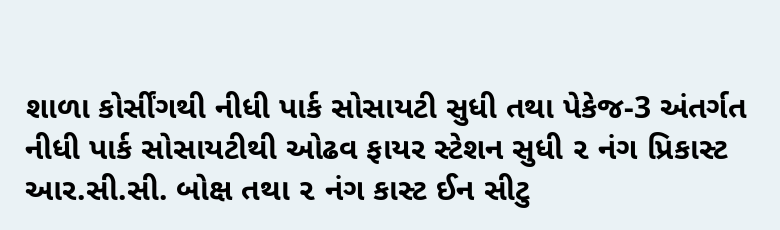શાળા કોર્સીંગથી નીધી પાર્ક સોસાયટી સુધી તથા પેકેજ-3 અંતર્ગત નીધી પાર્ક સોસાયટીથી ઓઢવ ફાયર સ્ટેશન સુધી ૨ નંગ પ્રિકાસ્ટ આર.સી.સી. બોક્ષ તથા ૨ નંગ કાસ્ટ ઈન સીટુ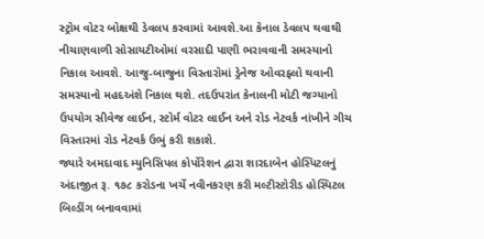સ્ટ્રોમ વોટર બોક્ષથી ડેવલપ કરવામાં આવશે.આ કેનાલ ડેવલપ થવાથી નીચાણવાળી સોસાયટીઓમાં વરસાદી પાણી ભરાવવાની સમસ્યાનો નિકાલ આવશે. આજુ-બાજુના વિસ્તારોમાં ડ્રેનેજ ઓવરફ્લો થવાની સમસ્યાનો મહદઅંશે નિકાલ થશે. તદઉપરાંત કેનાલની મોટી જગ્યાનો ઉપયોગ સીવેજ લાઈન, સ્ટોર્મ વોટર લાઈન અને રોડ નેટવર્ક નાંખીને ગીચ વિસ્તારમાં રોડ નેટવર્ક ઉભું કરી શકાશે.
જ્યારે અમદાવાદ મ્યુનિસિપલ કોર્પોરેશન દ્વારા શારદાબેન હોસ્પિટલનું અંદાજીત રૂ. ૧૭૮ કરોડના ખર્ચે નવીનકરણ કરી મલ્ટીસ્ટોરીડ હોસ્પિટલ બિલ્ડીંગ બનાવવામાં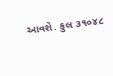આવશે. કુલ ૩૧૦૪૮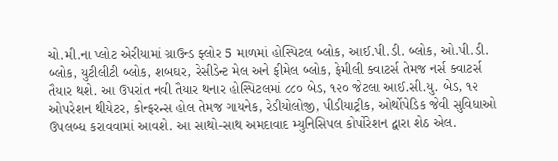ચો.મી.ના પ્લોટ એરીયામાં ગ્રાઉન્ડ ફ્લોર 5 માળમાં હોસ્પિટલ બ્લોક, આઈ.પી.ડી. બ્લોક, ઓ.પી.ડી. બ્લોક, યુટીલીટી બ્લોક, શબઘર, રેસીડેન્ટ મેલ અને ફીમેલ બ્લોક, ફેમીલી ક્વાટર્સ તેમજ નર્સ ક્વાટર્સ તૈયાર થશે. આ ઉપરાંત નવી તૈયાર થનાર હોસ્પિટલમાં ૮૮૦ બેડ, ૧૨૦ જેટલા આઈ.સી.યુ. બેડ, ૧૨ ઓપરેશન થીયેટર, કોન્ફરન્સ હોલ તેમજ ગાયનેક, રેડીયોલોજી, પીડીયાટ્રીક, ઓર્થોપેડિક જેવી સુવિધાઓ ઉપલબ્ધ કરાવવામાં આવશે. આ સાથો-સાથ અમદાવાદ મ્યુનિસિપલ કોર્પોરેશન દ્વારા શેઠ એલ.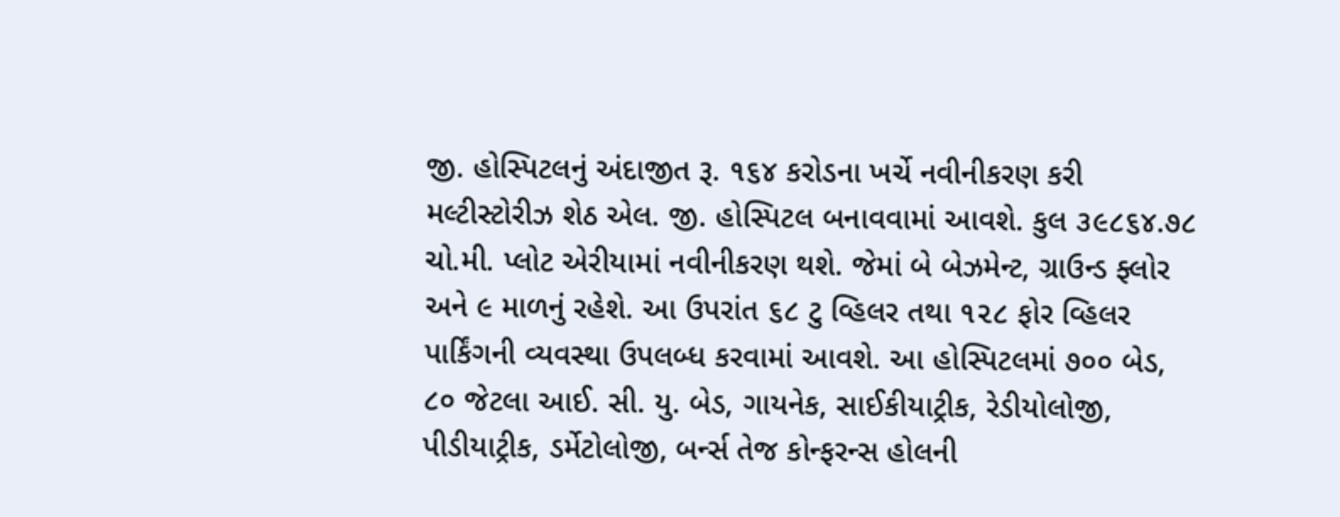જી. હોસ્પિટલનું અંદાજીત રૂ. ૧૬૪ કરોડના ખર્ચે નવીનીકરણ કરી મલ્ટીસ્ટોરીઝ શેઠ એલ. જી. હોસ્પિટલ બનાવવામાં આવશે. કુલ ૩૯૮૬૪.૭૮ ચો.મી. પ્લોટ એરીયામાં નવીનીકરણ થશે. જેમાં બે બેઝમેન્ટ, ગ્રાઉન્ડ ફ્લોર અને ૯ માળનું રહેશે. આ ઉપરાંત ૬૮ ટુ વ્હિલર તથા ૧૨૮ ફોર વ્હિલર પાર્કિંગની વ્યવસ્થા ઉપલબ્ધ કરવામાં આવશે. આ હોસ્પિટલમાં ૭૦૦ બેડ, ૮૦ જેટલા આઈ. સી. યુ. બેડ, ગાયનેક, સાઈકીયાટ્રીક, રેડીયોલોજી, પીડીયાટ્રીક, ડર્મેટોલોજી, બર્ન્સ તેજ કોન્ફરન્સ હોલની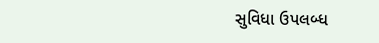સુવિધા ઉપલબ્ધ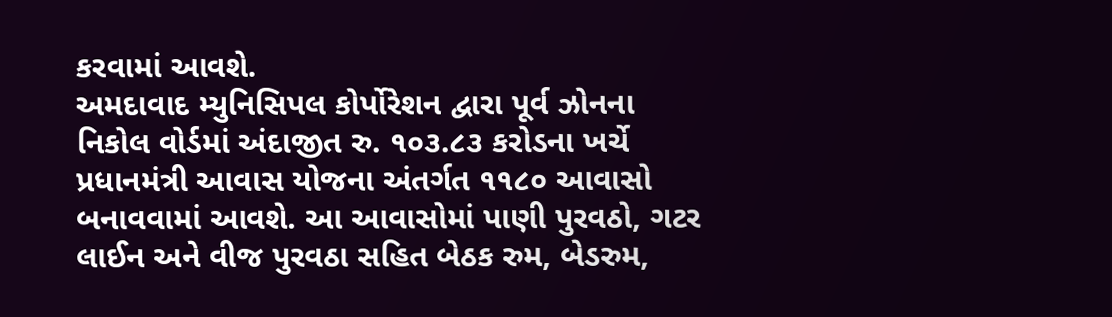કરવામાં આવશે.
અમદાવાદ મ્યુનિસિપલ કોર્પોરેશન દ્વારા પૂર્વ ઝોનના નિકોલ વોર્ડમાં અંદાજીત રુ. ૧૦૩.૮૩ કરોડના ખર્ચે પ્રધાનમંત્રી આવાસ યોજના અંતર્ગત ૧૧૮૦ આવાસો બનાવવામાં આવશે. આ આવાસોમાં પાણી પુરવઠો, ગટર લાઈન અને વીજ પુરવઠા સહિત બેઠક રુમ, બેડરુમ,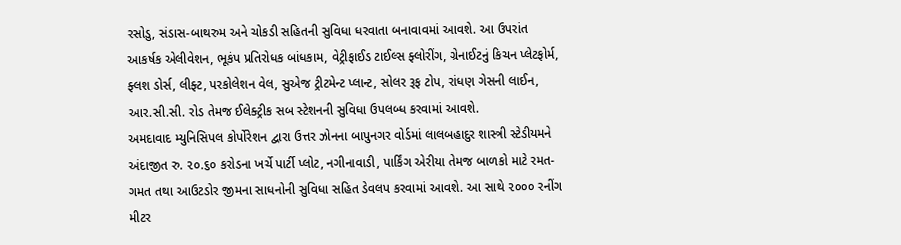રસોડુ, સંડાસ-બાથરુમ અને ચોકડી સહિતની સુવિધા ધરવાતા બનાવાવમાં આવશે. આ ઉપરાંત આકર્ષક એલીવેશન, ભૂકંપ પ્રતિરોધક બાંધકામ, વેટ્રીફાઈડ ટાઈલ્સ ફ્લોરીંગ, ગ્રેનાઈટનું કિચન પ્લેટફોર્મ, ફ્લશ ડોર્સ, લીફ્ટ, પરકોલેશન વેલ, સુએજ ટ્રીટમેન્ટ પ્લાન્ટ, સોલર રૂફ ટોપ, રાંધણ ગેસની લાઈન, આર.સી.સી. રોડ તેમજ ઈલેક્ટ્રીક સબ સ્ટેશનની સુવિધા ઉપલબ્ધ કરવામાં આવશે.
અમદાવાદ મ્યુનિસિપલ કોર્પોરેશન દ્વારા ઉત્તર ઝોનના બાપુનગર વોર્ડમાં લાલબહાદુર શાસ્ત્રી સ્ટેડીયમને અંદાજીત રુ. ૨૦.૬૦ કરોડના ખર્ચે પાર્ટી પ્લોટ, નગીનાવાડી, પાર્કિંગ એરીયા તેમજ બાળકો માટે રમત-ગમત તથા આઉટડોર જીમના સાધનોની સુવિધા સહિત ડેવલપ કરવામાં આવશે. આ સાથે ૨૦૦૦ રનીંગ મીટર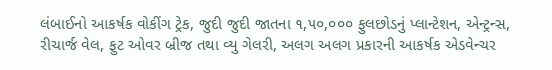લંબાઈનો આકર્ષક વોકીંગ ટ્રેક, જુદી જુદી જાતના ૧,૫૦,૦૦૦ ફુલછોડનું પ્લાન્ટેશન, એન્ટ્રન્સ, રીચાર્જ વેલ, ફુટ ઓવર બ્રીજ તથા વ્યુ ગેલરી, અલગ અલગ પ્રકારની આકર્ષક એડવેન્ચર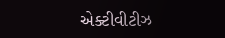એક્ટીવીટીઝ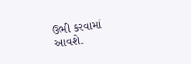ઉભી કરવામાં આવશે.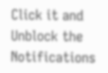Click it and Unblock the Notifications